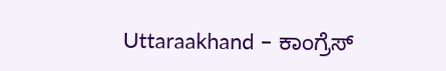Uttaraakhand – ಕಾಂಗ್ರೆಸ್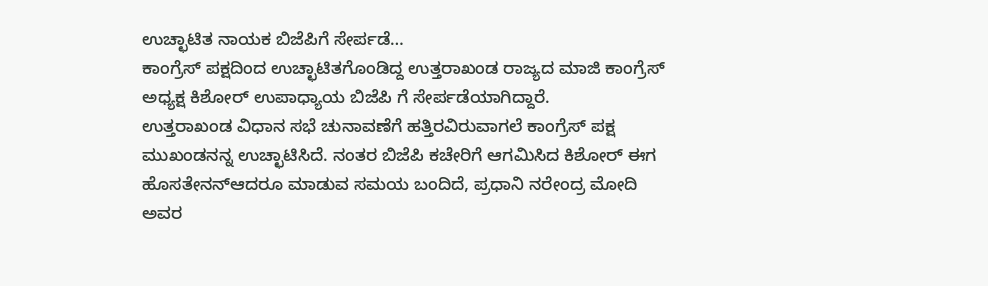ಉಚ್ಛಾಟಿತ ನಾಯಕ ಬಿಜೆಪಿಗೆ ಸೇರ್ಪಡೆ…
ಕಾಂಗ್ರೆಸ್ ಪಕ್ಷದಿಂದ ಉಚ್ಛಾಟಿತಗೊಂಡಿದ್ದ ಉತ್ತರಾಖಂಡ ರಾಜ್ಯದ ಮಾಜಿ ಕಾಂಗ್ರೆಸ್ ಅಧ್ಯಕ್ಷ ಕಿಶೋರ್ ಉಪಾಧ್ಯಾಯ ಬಿಜೆಪಿ ಗೆ ಸೇರ್ಪಡೆಯಾಗಿದ್ದಾರೆ.
ಉತ್ತರಾಖಂಡ ವಿಧಾನ ಸಭೆ ಚುನಾವಣೆಗೆ ಹತ್ತಿರವಿರುವಾಗಲೆ ಕಾಂಗ್ರೆಸ್ ಪಕ್ಷ ಮುಖಂಡನನ್ನ ಉಚ್ಛಾಟಿಸಿದೆ. ನಂತರ ಬಿಜೆಪಿ ಕಚೇರಿಗೆ ಆಗಮಿಸಿದ ಕಿಶೋರ್ ಈಗ ಹೊಸತೇನನ್ಆದರೂ ಮಾಡುವ ಸಮಯ ಬಂದಿದೆ, ಪ್ರಧಾನಿ ನರೇಂದ್ರ ಮೋದಿ ಅವರ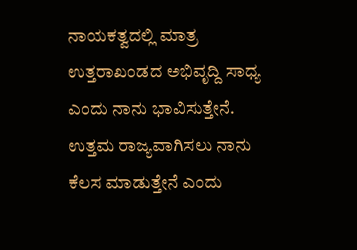ನಾಯಕತ್ವದಲ್ಲಿ ಮಾತ್ರ ಉತ್ತರಾಖಂಡದ ಅಭಿವೃದ್ದಿ ಸಾಧ್ಯ ಎಂದು ನಾನು ಭಾವಿಸುತ್ತೇನೆ. ಉತ್ತಮ ರಾಜ್ಯವಾಗಿಸಲು ನಾನು ಕೆಲಸ ಮಾಡುತ್ತೇನೆ ಎಂದು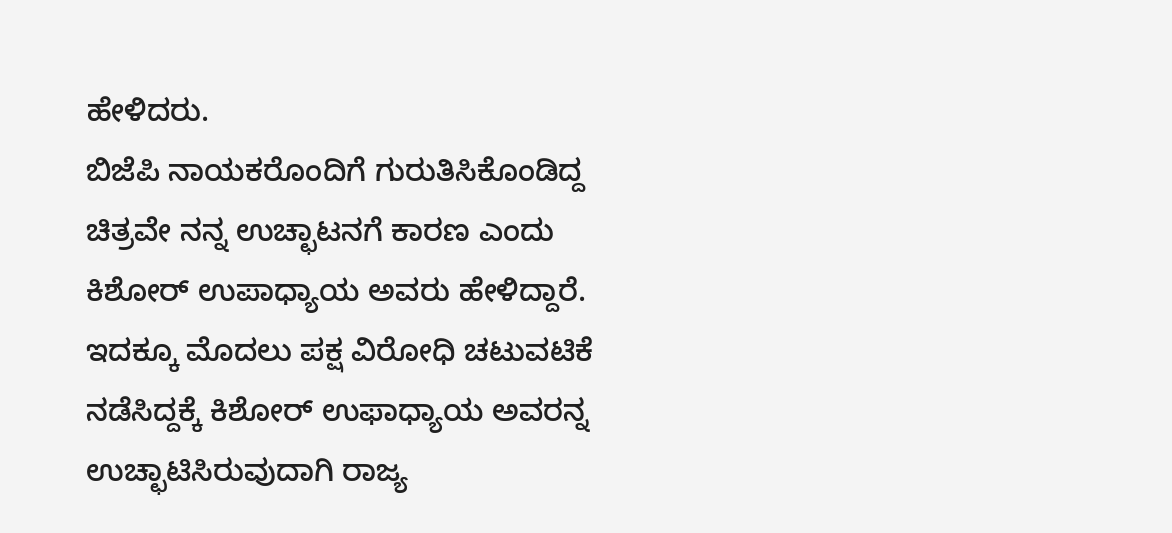ಹೇಳಿದರು.
ಬಿಜೆಪಿ ನಾಯಕರೊಂದಿಗೆ ಗುರುತಿಸಿಕೊಂಡಿದ್ದ ಚಿತ್ರವೇ ನನ್ನ ಉಚ್ಛಾಟನಗೆ ಕಾರಣ ಎಂದು ಕಿಶೋರ್ ಉಪಾಧ್ಯಾಯ ಅವರು ಹೇಳಿದ್ದಾರೆ.
ಇದಕ್ಕೂ ಮೊದಲು ಪಕ್ಷ ವಿರೋಧಿ ಚಟುವಟಿಕೆ ನಡೆಸಿದ್ದಕ್ಕೆ ಕಿಶೋರ್ ಉಫಾಧ್ಯಾಯ ಅವರನ್ನ ಉಚ್ಛಾಟಿಸಿರುವುದಾಗಿ ರಾಜ್ಯ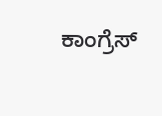ಕಾಂಗ್ರೆಸ್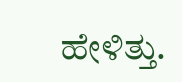ಹೇಳಿತ್ತು.